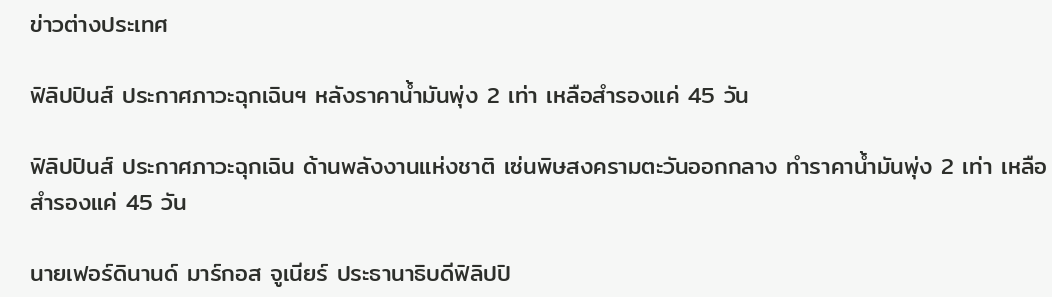ข่าวต่างประเทศ

ฟิลิปปินส์ ประกาศภาวะฉุกเฉินฯ หลังราคาน้ำมันพุ่ง 2 เท่า เหลือสำรองแค่ 45 วัน

ฟิลิปปินส์ ประกาศภาวะฉุกเฉิน ด้านพลังงานแห่งชาติ เซ่นพิษสงครามตะวันออกกลาง ทำราคาน้ำมันพุ่ง 2 เท่า เหลือสำรองแค่ 45 วัน

นายเฟอร์ดินานด์ มาร์กอส จูเนียร์ ประธานาธิบดีฟิลิปปิ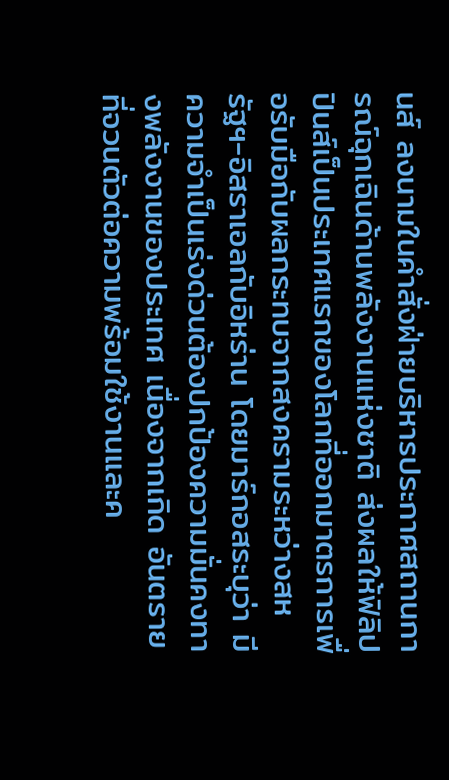นส์ ลงนามในคำสั่งฝ่ายบริหารประกาศสถานการณ์ฉุกเฉินด้านพลังงานแห่งชาติ ส่งผลให้ฟิลิปปินส์เป็นประเทศแรกของโลกที่ออกมาตรการเพื่อรับมือกับผลกระทบจากสงครามระหว่างสหรัฐฯ-อิสราเอลกับอิหร่าน โดยมาร์กอสระบุว่า มีความจำเป็นเร่งด่วนต้องปกป้องความมั่นคงทางพลังงานของประเทศ เนื่องจากเกิด อันตรายที่จวนตัวต่อความพร้อมใช้งานและค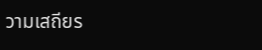วามเสถียร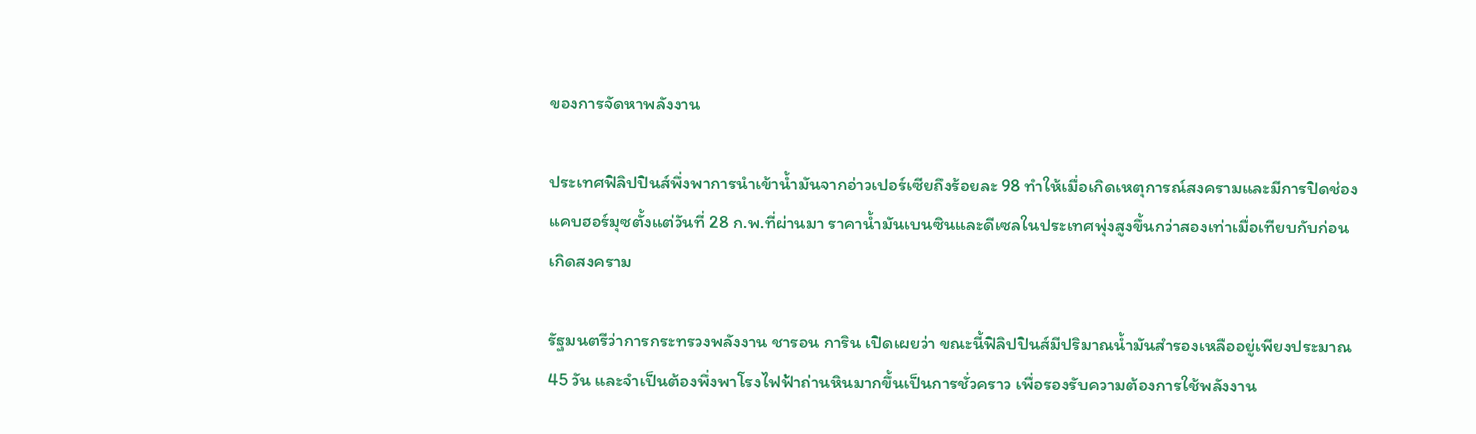ของการจัดหาพลังงาน

ประเทศฟิลิปปินส์พึ่งพาการนำเข้าน้ำมันจากอ่าวเปอร์เซียถึงร้อยละ 98 ทำให้เมื่อเกิดเหตุการณ์สงครามและมีการปิดช่องแคบฮอร์มุซตั้งแต่วันที่ 28 ก.พ.ที่ผ่านมา ราคาน้ำมันเบนซินและดีเซลในประเทศพุ่งสูงขึ้นกว่าสองเท่าเมื่อเทียบกับก่อนเกิดสงคราม

รัฐมนตรีว่าการกระทรวงพลังงาน ชารอน การิน เปิดเผยว่า ขณะนี้ฟิลิปปินส์มีปริมาณน้ำมันสำรองเหลืออยู่เพียงประมาณ 45 วัน และจำเป็นต้องพึ่งพาโรงไฟฟ้าถ่านหินมากขึ้นเป็นการชั่วคราว เพื่อรองรับความต้องการใช้พลังงาน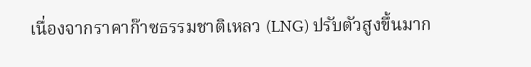เนื่องจากราคาก๊าซธรรมชาติเหลว (LNG) ปรับตัวสูงขึ้นมาก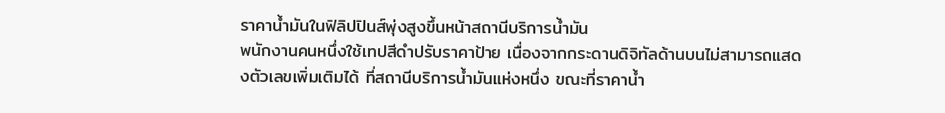ราคาน้ำมันในฟิลิปปินส์พุ่งสูงขึ้นหน้าสถานีบริการน้ำมัน
พนักงานคนหนึ่งใช้เทปสีดำปรับราคาป้าย เนื่องจากกระดานดิจิทัลด้านบนไม่สามารถแสดงตัวเลขเพิ่มเติมได้ ที่สถานีบริการน้ำมันแห่งหนึ่ง ขณะที่ราคาน้ำ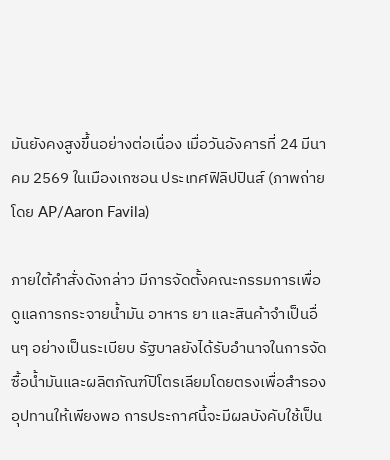มันยังคงสูงขึ้นอย่างต่อเนื่อง เมื่อวันอังคารที่ 24 มีนาคม 2569 ในเมืองเกซอน ประเทศฟิลิปปินส์ (ภาพถ่ายโดย AP/Aaron Favila)

ภายใต้คำสั่งดังกล่าว มีการจัดตั้งคณะกรรมการเพื่อดูแลการกระจายน้ำมัน อาหาร ยา และสินค้าจำเป็นอื่นๆ อย่างเป็นระเบียบ รัฐบาลยังได้รับอำนาจในการจัดซื้อน้ำมันและผลิตภัณฑ์ปิโตรเลียมโดยตรงเพื่อสำรองอุปทานให้เพียงพอ การประกาศนี้จะมีผลบังคับใช้เป็น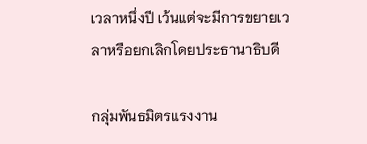เวลาหนึ่งปี เว้นแต่จะมีการขยายเวลาหรือยกเลิกโดยประธานาธิบดี

กลุ่มพันธมิตรแรงงาน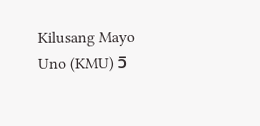Kilusang Mayo Uno (KMU) วิ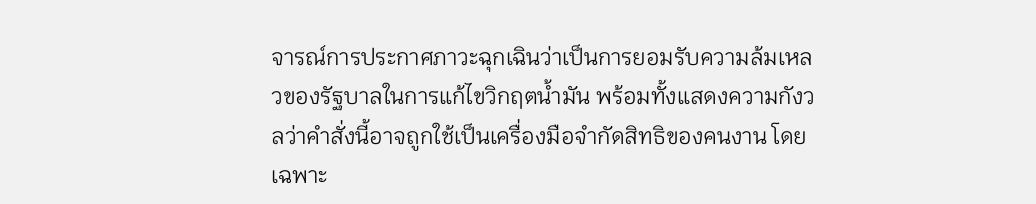จารณ์การประกาศภาวะฉุกเฉินว่าเป็นการยอมรับความล้มเหลวของรัฐบาลในการแก้ไขวิกฤตน้ำมัน พร้อมทั้งแสดงความกังวลว่าคำสั่งนี้อาจถูกใช้เป็นเครื่องมือจำกัดสิทธิของคนงาน โดยเฉพาะ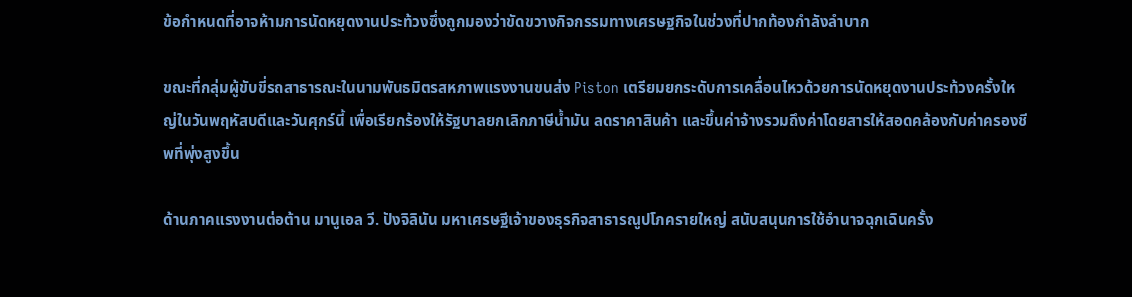ข้อกำหนดที่อาจห้ามการนัดหยุดงานประท้วงซึ่งถูกมองว่าขัดขวางกิจกรรมทางเศรษฐกิจในช่วงที่ปากท้องกำลังลำบาก

ขณะที่กลุ่มผู้ขับขี่รถสาธารณะในนามพันธมิตรสหภาพแรงงานขนส่ง Piston เตรียมยกระดับการเคลื่อนไหวด้วยการนัดหยุดงานประท้วงครั้งใหญ่ในวันพฤหัสบดีและวันศุกร์นี้ เพื่อเรียกร้องให้รัฐบาลยกเลิกภาษีน้ำมัน ลดราคาสินค้า และขึ้นค่าจ้างรวมถึงค่าโดยสารให้สอดคล้องกับค่าครองชีพที่พุ่งสูงขึ้น

ด้านภาคแรงงานต่อต้าน มานูเอล วี. ปังจิลินัน มหาเศรษฐีเจ้าของธุรกิจสาธารณูปโภครายใหญ่ สนับสนุนการใช้อำนาจฉุกเฉินครั้ง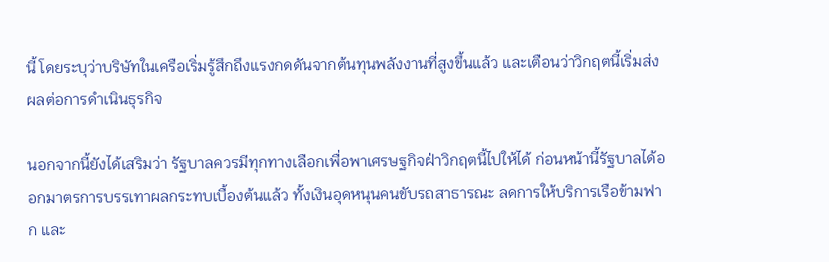นี้ โดยระบุว่าบริษัทในเครือเริ่มรู้สึกถึงแรงกดดันจากต้นทุนพลังงานที่สูงขึ้นแล้ว และเตือนว่าวิกฤตนี้เริ่มส่งผลต่อการดำเนินธุรกิจ

นอกจากนี้ยังได้เสริมว่า รัฐบาลควรมีทุกทางเลือกเพื่อพาเศรษฐกิจฝ่าวิกฤตนี้ไปให้ได้ ก่อนหน้านี้รัฐบาลได้ออกมาตรการบรรเทาผลกระทบเบื้องต้นแล้ว ทั้งเงินอุดหนุนคนขับรถสาธารณะ ลดการให้บริการเรือข้ามฟาก และ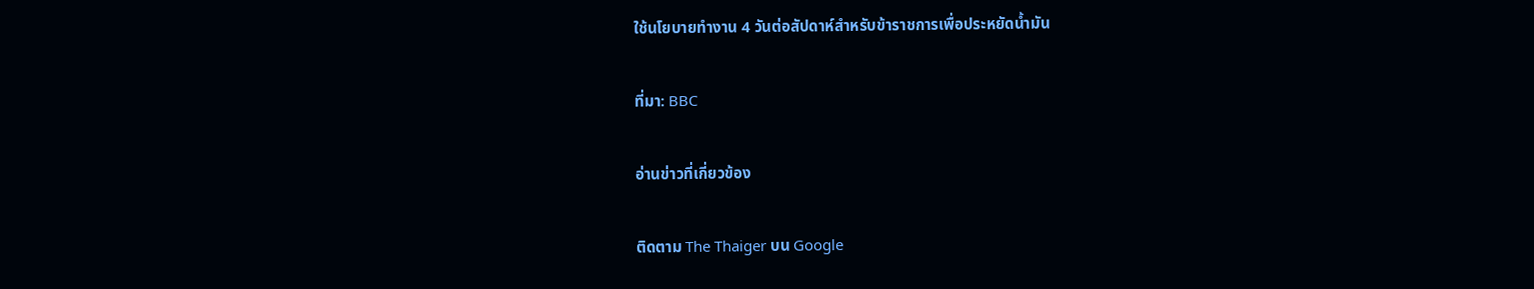ใช้นโยบายทำงาน 4 วันต่อสัปดาห์สำหรับข้าราชการเพื่อประหยัดน้ำมัน

ที่มา: BBC

อ่านข่าวที่เกี่ยวข้อง

ติดตาม The Thaiger บน Google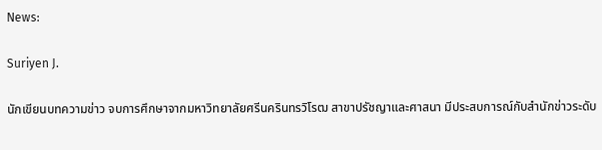News:

Suriyen J.

นักเขียนบทความข่าว จบการศึกษาจากมหาวิทยาลัยศรีนครินทรวิโรฒ สาขาปรัชญาและศาสนา มีประสบการณ์กับสำนักข่าวระดับ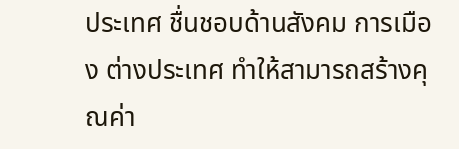ประเทศ ชื่นชอบด้านสังคม การเมือง ต่างประเทศ ทำให้สามารถสร้างคุณค่า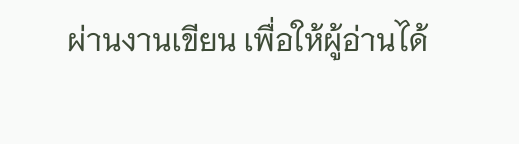ผ่านงานเขียน เพื่อให้ผู้อ่านได้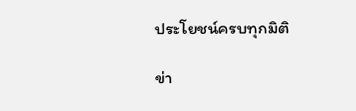ประโยชน์ครบทุกมิติ

ข่า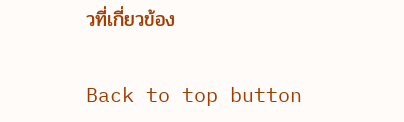วที่เกี่ยวข้อง

Back to top button